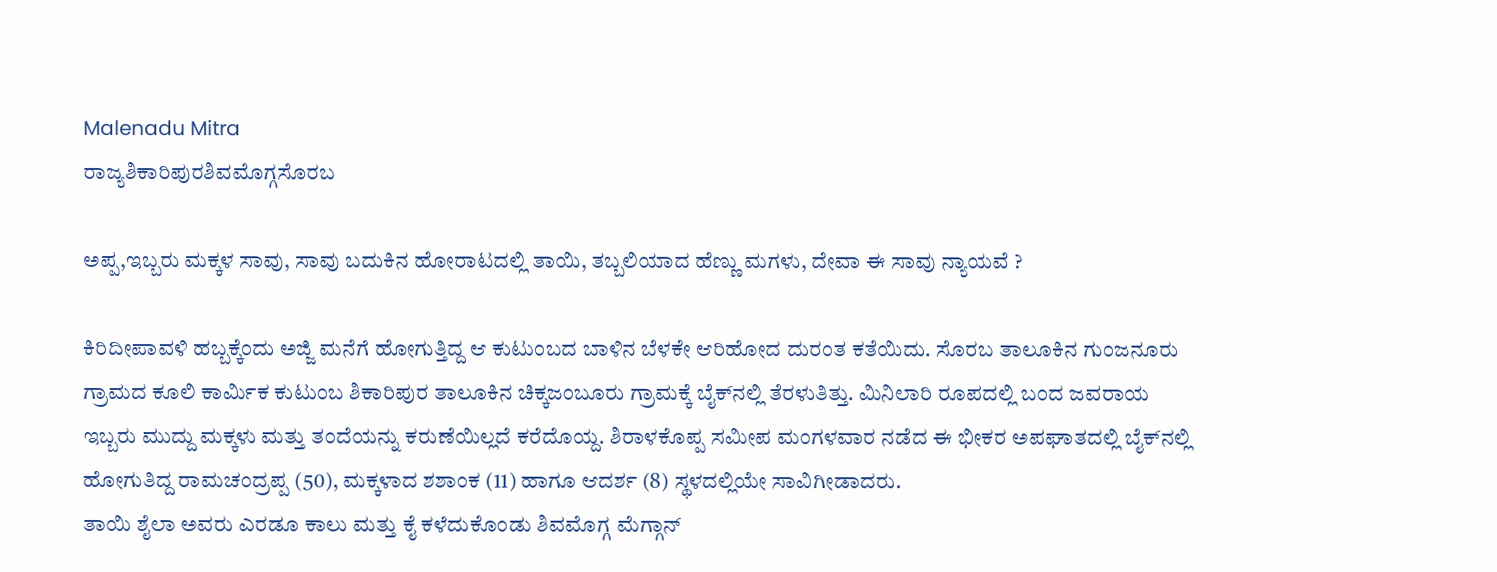Malenadu Mitra
ರಾಜ್ಯಶಿಕಾರಿಪುರಶಿವಮೊಗ್ಗಸೊರಬ

ಅಪ್ಪ,ಇಬ್ಬರು ಮಕ್ಕಳ ಸಾವು, ಸಾವು ಬದುಕಿನ ಹೋರಾಟದಲ್ಲಿ ತಾಯಿ, ತಬ್ಬಲಿಯಾದ ಹೆಣ್ಣು ಮಗಳು, ದೇವಾ ಈ ಸಾವು ನ್ಯಾಯವೆ ?

ಕಿರಿದೀಪಾವಳಿ ಹಬ್ಬಕ್ಕೆಂದು ಅಜ್ಜಿ ಮನೆಗೆ ಹೋಗುತ್ತಿದ್ದ ಆ ಕುಟುಂಬದ ಬಾಳಿನ ಬೆಳಕೇ ಆರಿಹೋದ ದುರಂತ ಕತೆಯಿದು. ಸೊರಬ ತಾಲೂಕಿನ ಗುಂಜನೂರು ಗ್ರಾಮದ ಕೂಲಿ ಕಾರ್ಮಿಕ ಕುಟುಂಬ ಶಿಕಾರಿಪುರ ತಾಲೂಕಿನ ಚಿಕ್ಕಜಂಬೂರು ಗ್ರಾಮಕ್ಕೆ ಬೈಕ್‌ನಲ್ಲಿ ತೆರಳುತಿತ್ತು. ಮಿನಿಲಾರಿ ರೂಪದಲ್ಲಿ ಬಂದ ಜವರಾಯ ಇಬ್ಬರು ಮುದ್ದು ಮಕ್ಕಳು ಮತ್ತು ತಂದೆಯನ್ನು ಕರುಣೆಯಿಲ್ಲದೆ ಕರೆದೊಯ್ದ. ಶಿರಾಳಕೊಪ್ಪ ಸಮೀಪ ಮಂಗಳವಾರ ನಡೆದ ಈ ಭೀಕರ ಅಪಘಾತದಲ್ಲಿ ಬೈಕ್‌ನಲ್ಲಿ ಹೋಗುತಿದ್ದ ರಾಮಚಂದ್ರಪ್ಪ (50), ಮಕ್ಕಳಾದ ಶಶಾಂಕ (11) ಹಾಗೂ ಆದರ್ಶ (8) ಸ್ಥಳದಲ್ಲಿಯೇ ಸಾವಿಗೀಡಾದರು.
ತಾಯಿ ಶೈಲಾ ಅವರು ಎರಡೂ ಕಾಲು ಮತ್ತು ಕೈ ಕಳೆದುಕೊಂಡು ಶಿವಮೊಗ್ಗ ಮೆಗ್ಗಾನ್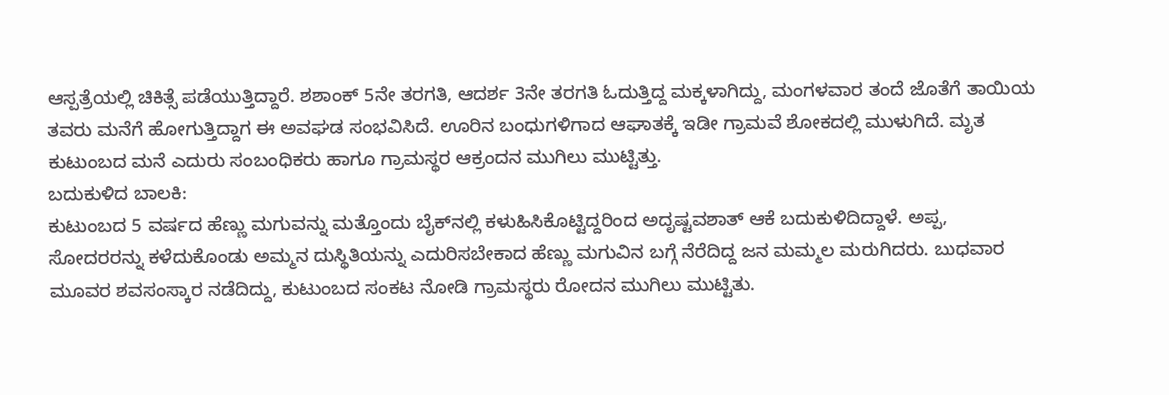ಆಸ್ಪತ್ರೆಯಲ್ಲಿ ಚಿಕಿತ್ಸೆ ಪಡೆಯುತ್ತಿದ್ದಾರೆ. ಶಶಾಂಕ್ 5ನೇ ತರಗತಿ, ಆದರ್ಶ 3ನೇ ತರಗತಿ ಓದುತ್ತಿದ್ದ ಮಕ್ಕಳಾಗಿದ್ದು, ಮಂಗಳವಾರ ತಂದೆ ಜೊತೆಗೆ ತಾಯಿಯ ತವರು ಮನೆಗೆ ಹೋಗುತ್ತಿದ್ದಾಗ ಈ ಅವಘಡ ಸಂಭವಿಸಿದೆ. ಊರಿನ ಬಂಧುಗಳಿಗಾದ ಆಘಾತಕ್ಕೆ ಇಡೀ ಗ್ರಾಮವೆ ಶೋಕದಲ್ಲಿ ಮುಳುಗಿದೆ. ಮೃತ ಕುಟುಂಬದ ಮನೆ ಎದುರು ಸಂಬಂಧಿಕರು ಹಾಗೂ ಗ್ರಾಮಸ್ಥರ ಆಕ್ರಂದನ ಮುಗಿಲು ಮುಟ್ಟಿತ್ತು.
ಬದುಕುಳಿದ ಬಾಲಕಿ:
ಕುಟುಂಬದ 5 ವರ್ಷದ ಹೆಣ್ಣು ಮಗುವನ್ನು ಮತ್ತೊಂದು ಬೈಕ್‌ನಲ್ಲಿ ಕಳುಹಿಸಿಕೊಟ್ಟಿದ್ದರಿಂದ ಅದೃಷ್ಟವಶಾತ್ ಆಕೆ ಬದುಕುಳಿದಿದ್ದಾಳೆ. ಅಪ್ಪ, ಸೋದರರನ್ನು ಕಳೆದುಕೊಂಡು ಅಮ್ಮನ ದುಸ್ಥಿತಿಯನ್ನು ಎದುರಿಸಬೇಕಾದ ಹೆಣ್ಣು ಮಗುವಿನ ಬಗ್ಗೆ ನೆರೆದಿದ್ದ ಜನ ಮಮ್ಮಲ ಮರುಗಿದರು. ಬುಧವಾರ ಮೂವರ ಶವಸಂಸ್ಕಾರ ನಡೆದಿದ್ದು, ಕುಟುಂಬದ ಸಂಕಟ ನೋಡಿ ಗ್ರಾಮಸ್ಥರು ರೋದನ ಮುಗಿಲು ಮುಟ್ಟಿತು.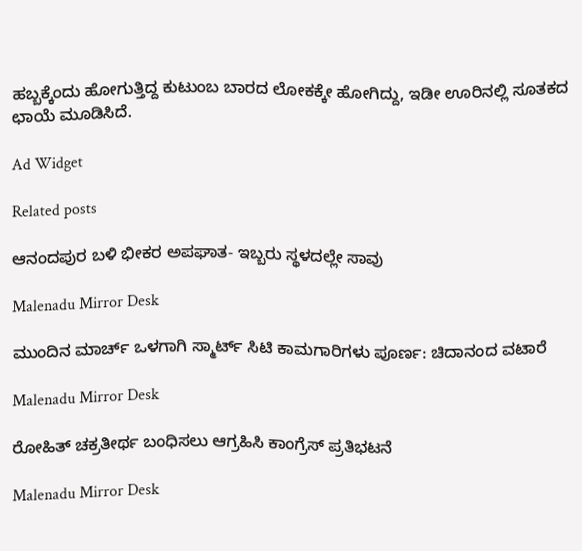ಹಬ್ಬಕ್ಕೆಂದು ಹೋಗುತ್ತಿದ್ದ ಕುಟುಂಬ ಬಾರದ ಲೋಕಕ್ಕೇ ಹೋಗಿದ್ದು, ಇಡೀ ಊರಿನಲ್ಲಿ ಸೂತಕದ ಛಾಯೆ ಮೂಡಿಸಿದೆ.

Ad Widget

Related posts

ಆನಂದಪುರ ಬಳಿ ಭೀಕರ ಅಪಘಾತ- ಇಬ್ಬರು ಸ್ಥಳದಲ್ಲೇ ಸಾವು

Malenadu Mirror Desk

ಮುಂದಿನ ಮಾರ್ಚ್ ಒಳಗಾಗಿ ಸ್ಮಾರ್ಟ್ ಸಿಟಿ ಕಾಮಗಾರಿಗಳು ಪೂರ್ಣ: ಚಿದಾನಂದ ವಟಾರೆ

Malenadu Mirror Desk

ರೋಹಿತ್ ಚಕ್ರತೀರ್ಥ ಬಂಧಿಸಲು ಆಗ್ರಹಿಸಿ ಕಾಂಗ್ರೆಸ್ ಪ್ರತಿಭಟನೆ

Malenadu Mirror Desk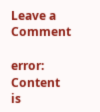Leave a Comment

error: Content is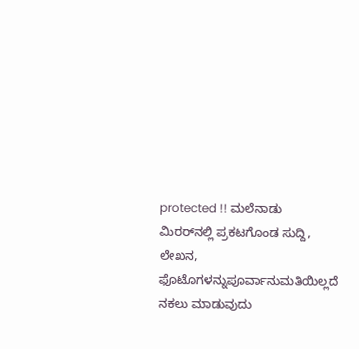protected !! ಮಲೆನಾಡು ಮಿರರ್‌ನಲ್ಲಿ ಪ್ರಕಟಗೊಂಡ ಸುದ್ದಿ, ಲೇಖನ, ಫೊಟೊಗಳನ್ನುಪೂರ್ವಾನುಮತಿಯಿಲ್ಲದೆ ನಕಲು ಮಾಡುವುದು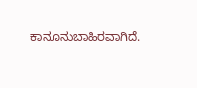ಕಾನೂನುಬಾಹಿರವಾಗಿದೆ.